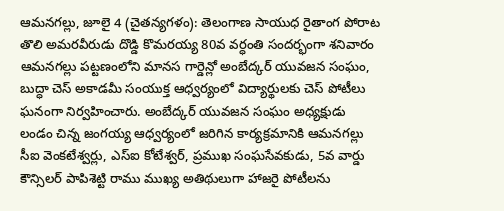ఆమనగల్లు, జూలై 4 (చైతన్యగళం): తెలంగాణ సాయుధ రైతాంగ పోరాట తొలి అమరవీరుడు దొడ్డి కొమరయ్య 80వ వర్ధంతి సందర్భంగా శనివారం ఆమనగల్లు పట్టణంలోని మానస గార్డెన్లో అంబేద్కర్ యువజన సంఘం, బుద్ధా చెస్ అకాడమీ సంయుక్త ఆధ్వర్యంలో విద్యార్థులకు చెస్ పోటీలు ఘనంగా నిర్వహించారు. అంబేద్కర్ యువజన సంఘం అధ్యక్షుడు లండం చిన్న జంగయ్య ఆధ్వర్యంలో జరిగిన కార్యక్రమానికి ఆమనగల్లు సీఐ వెంకటేశ్వర్లు, ఎస్ఐ కోటేశ్వర్, ప్రముఖ సంఘసేవకుడు, 5వ వార్డు కౌన్సిలర్ పాపిశెట్టి రాము ముఖ్య అతిథులుగా హాజరై పోటీలను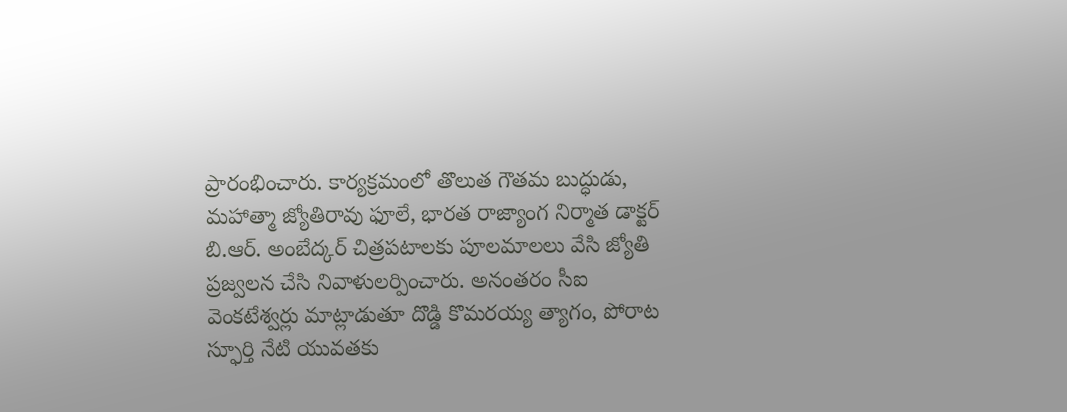ప్రారంభించారు. కార్యక్రమంలో తొలుత గౌతమ బుద్ధుడు, మహాత్మా జ్యోతిరావు ఫూలే, భారత రాజ్యాంగ నిర్మాత డాక్టర్ బి.ఆర్. అంబేద్కర్ చిత్రపటాలకు పూలమాలలు వేసి జ్యోతి ప్రజ్వలన చేసి నివాళులర్పించారు. అనంతరం సీఐ వెంకటేశ్వర్లు మాట్లాడుతూ దొడ్డి కొమరయ్య త్యాగం, పోరాట స్ఫూర్తి నేటి యువతకు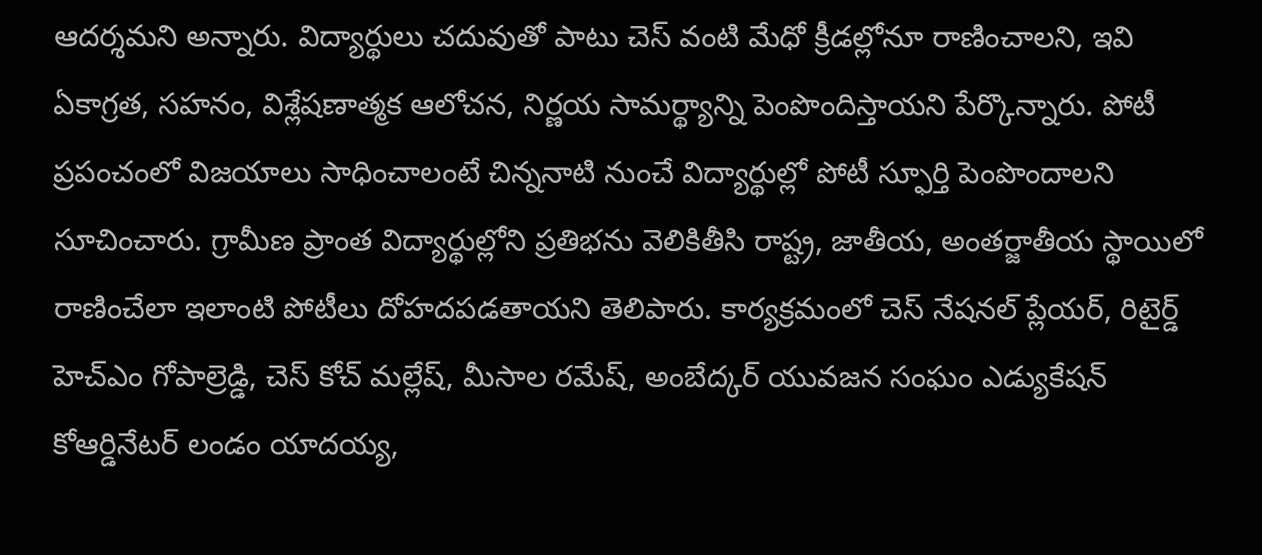ఆదర్శమని అన్నారు. విద్యార్థులు చదువుతో పాటు చెస్ వంటి మేధో క్రీడల్లోనూ రాణించాలని, ఇవి ఏకాగ్రత, సహనం, విశ్లేషణాత్మక ఆలోచన, నిర్ణయ సామర్థ్యాన్ని పెంపొందిస్తాయని పేర్కొన్నారు. పోటీ ప్రపంచంలో విజయాలు సాధించాలంటే చిన్ననాటి నుంచే విద్యార్థుల్లో పోటీ స్ఫూర్తి పెంపొందాలని సూచించారు. గ్రామీణ ప్రాంత విద్యార్థుల్లోని ప్రతిభను వెలికితీసి రాష్ట్ర, జాతీయ, అంతర్జాతీయ స్థాయిలో రాణించేలా ఇలాంటి పోటీలు దోహదపడతాయని తెలిపారు. కార్యక్రమంలో చెస్ నేషనల్ ప్లేయర్, రిటైర్డ్ హెచ్ఎం గోపాల్రెడ్డి, చెస్ కోచ్ మల్లేష్, మీసాల రమేష్, అంబేద్కర్ యువజన సంఘం ఎడ్యుకేషన్ కోఆర్డినేటర్ లండం యాదయ్య,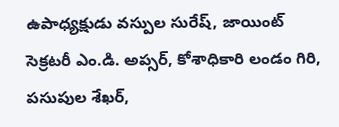ఉపాధ్యక్షుడు వస్పుల సురేష్, జాయింట్ సెక్రటరీ ఎం.డి. అప్సర్, కోశాధికారి లండం గిరి, పసుపుల శేఖర్,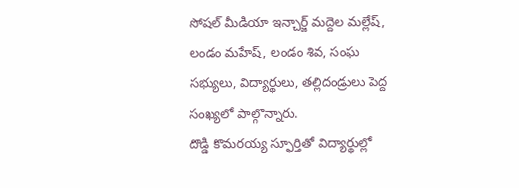సోషల్ మీడియా ఇన్చార్జ్ మద్దెల మల్లేష్, లండం మహేష్, లండం శివ, సంఘ సభ్యులు, విద్యార్థులు, తల్లిదండ్రులు పెద్ద సంఖ్యలో పాల్గొన్నారు.
దొడ్డి కొమరయ్య స్ఫూర్తితో విద్యార్థుల్లో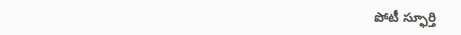పోటీ స్ఫూర్తి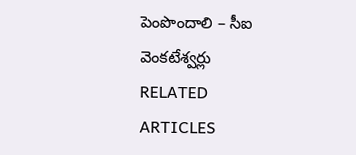పెంపొందాలి – సీఐ వెంకటేశ్వర్లు
RELATED ARTICLES